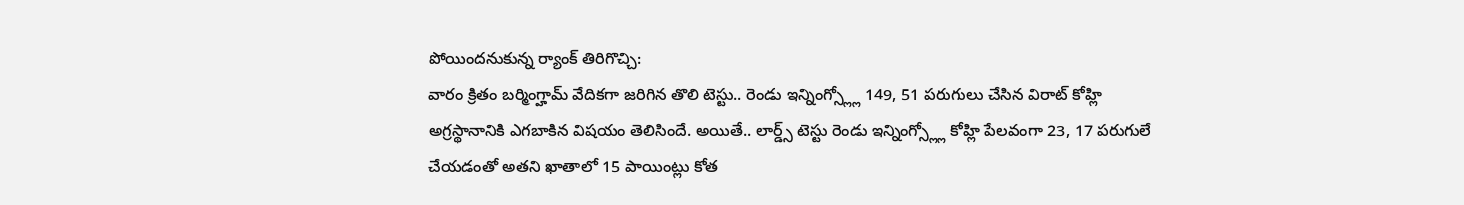పోయిందనుకున్న ర్యాంక్ తిరిగొచ్చి:
వారం క్రితం బర్మింగ్హామ్ వేదికగా జరిగిన తొలి టెస్టు.. రెండు ఇన్నింగ్స్ల్లో 149, 51 పరుగులు చేసిన విరాట్ కోహ్లి అగ్రస్థానానికి ఎగబాకిన విషయం తెలిసిందే. అయితే.. లార్డ్స్ టెస్టు రెండు ఇన్నింగ్స్ల్లో కోహ్లి పేలవంగా 23, 17 పరుగులే చేయడంతో అతని ఖాతాలో 15 పాయింట్లు కోత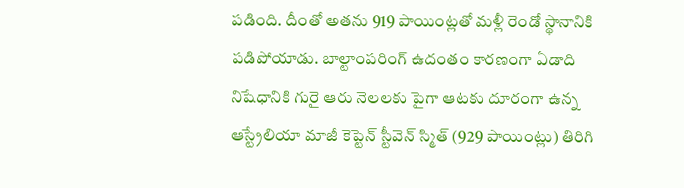పడింది. దీంతో అతను 919 పాయింట్లతో మళ్లీ రెండో స్థానానికి పడిపోయాడు. బాల్టాంపరింగ్ ఉదంతం కారణంగా ఏడాది నిషేధానికి గురై ఆరు నెలలకు పైగా ఆటకు దూరంగా ఉన్న ఆస్ట్రేలియా మాజీ కెప్టెన్ స్టీవెన్ స్మిత్ (929 పాయింట్లు) తిరిగి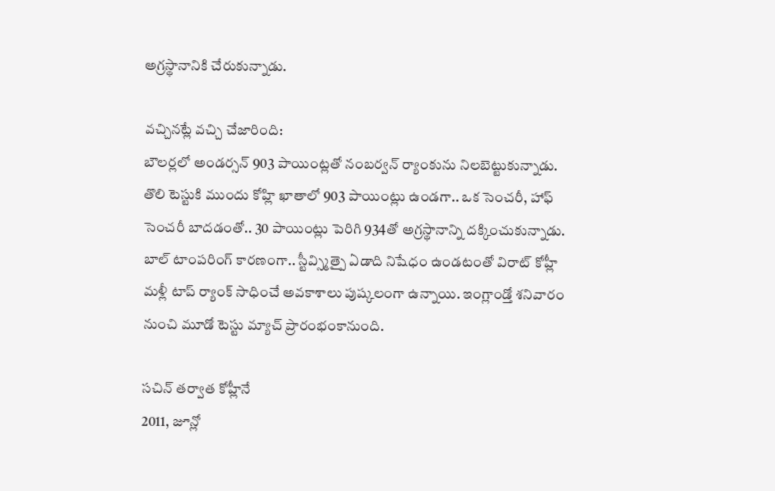అగ్రస్థానానికి చేరుకున్నాడు.

వచ్చినట్లే వచ్చి చేజారింది:
బౌలర్లలో అండర్సన్ 903 పాయింట్లతో నంబర్వన్ ర్యాంకును నిలబెట్టుకున్నాడు. తొలి టెస్టుకి ముందు కోహ్లి ఖాతాలో 903 పాయింట్లు ఉండగా.. ఒక సెంచరీ, హాఫ్ సెంచరీ బాదడంతో.. 30 పాయింట్లు పెరిగి 934తో అగ్రస్థానాన్ని దక్కించుకున్నాడు. బాల్ టాంపరింగ్ కారణంగా.. స్టీవ్స్మిత్పై ఏడాది నిషేధం ఉండటంతో విరాట్ కోహ్లీ మళ్లీ టాప్ ర్యాంక్ సాధించే అవకాశాలు పుష్కలంగా ఉన్నాయి. ఇంగ్లాండ్తో శనివారం నుంచి మూడో టెస్టు మ్యాచ్ ప్రారంభంకానుంది.

సచిన్ తర్వాత కోహ్లీనే
2011, జూన్లో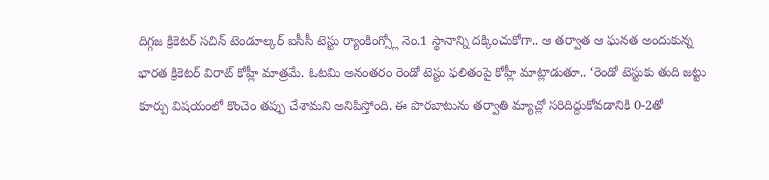దిగ్గజ క్రికెటర్ సచిన్ టెండూల్కర్ ఐసీసీ టెస్టు ర్యాంకింగ్స్లో నెం.1 స్థానాన్ని దక్కించుకోగా.. ఆ తర్వాత ఆ ఘనత అందుకున్న భారత క్రికెటర్ విరాట్ కోహ్లీ మాత్రమే. ఓటమి అనంతరం రెండో టెస్టు ఫలితంపై కోహ్లీ మాట్లాడుతూ.. ‘రెండో టెస్టుకు తుది జట్టు కూర్పు విషయంలో కొంచెం తప్పు చేశామని అనిపిస్తోంది. ఈ పొరబాటును తర్వాతి మ్యాచ్లో సరిదిద్దుకోవడానికి 0-2తో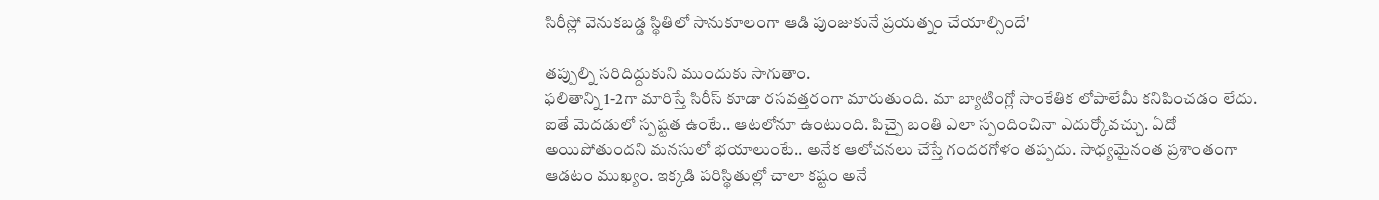సిరీస్లో వెనుకబడ్డ స్థితిలో సానుకూలంగా ఆడి పుంజుకునే ప్రయత్నం చేయాల్సిందే'

తప్పుల్ని సరిదిద్దుకుని ముందుకు సాగుతాం.
ఫలితాన్ని 1-2గా మారిస్తే సిరీస్ కూడా రసవత్తరంగా మారుతుంది. మా బ్యాటింగ్లో సాంకేతిక లోపాలేమీ కనిపించడం లేదు. ఐతే మెదడులో స్పష్టత ఉంటే.. ఆటలోనూ ఉంటుంది. పిచ్పై బంతి ఎలా స్పందించినా ఎదుర్కోవచ్చు. ఏదో అయిపోతుందని మనసులో భయాలుంటే.. అనేక ఆలోచనలు చేస్తే గందరగోళం తప్పదు. సాధ్యమైనంత ప్రశాంతంగా ఆడటం ముఖ్యం. ఇక్కడి పరిస్థితుల్లో చాలా కష్టం అనే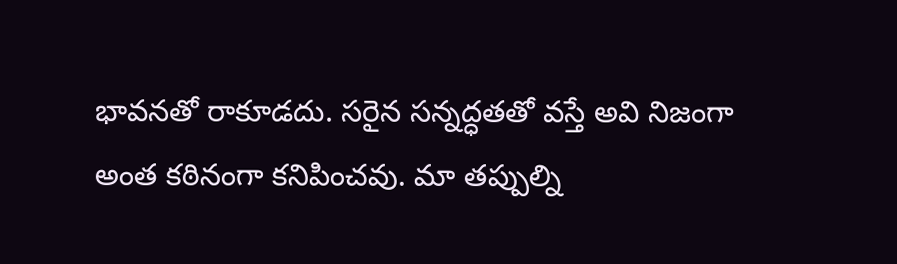భావనతో రాకూడదు. సరైన సన్నద్ధతతో వస్తే అవి నిజంగా అంత కఠినంగా కనిపించవు. మా తప్పుల్ని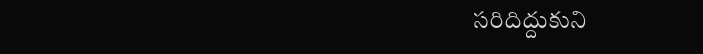సరిదిద్దుకుని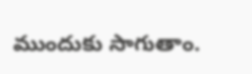ముందుకు సాగుతాం.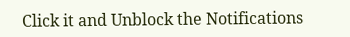Click it and Unblock the Notifications